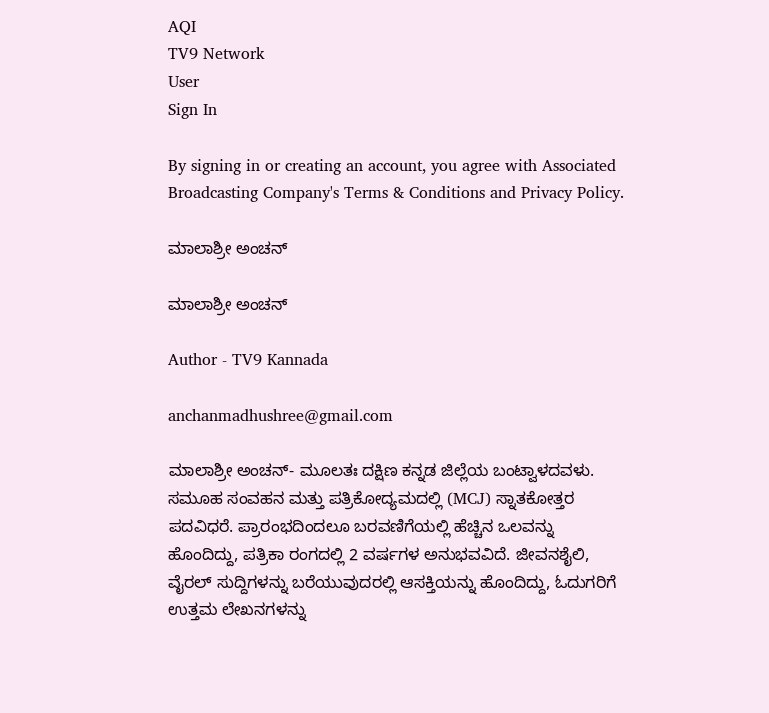AQI
TV9 Network
User
Sign In

By signing in or creating an account, you agree with Associated Broadcasting Company's Terms & Conditions and Privacy Policy.

ಮಾಲಾಶ್ರೀ ಅಂಚನ್

ಮಾಲಾಶ್ರೀ ಅಂಚನ್

Author - TV9 Kannada

anchanmadhushree@gmail.com

ಮಾಲಾಶ್ರೀ ಅಂಚನ್- ಮೂಲತಃ ದಕ್ಷಿಣ ಕನ್ನಡ ಜಿಲ್ಲೆಯ ಬಂಟ್ವಾಳದವಳು. ಸಮೂಹ ಸಂವಹನ ಮತ್ತು ಪತ್ರಿಕೋದ್ಯಮದಲ್ಲಿ (MCJ) ಸ್ನಾತಕೋತ್ತರ ಪದವಿಧರೆ. ಪ್ರಾರಂಭದಿಂದಲೂ ಬರವಣಿಗೆಯಲ್ಲಿ ಹೆಚ್ಚಿನ ಒಲವನ್ನು ಹೊಂದಿದ್ದು, ಪತ್ರಿಕಾ ರಂಗದಲ್ಲಿ 2 ವರ್ಷಗಳ ಅನುಭವವಿದೆ. ಜೀವನಶೈಲಿ, ವೈರಲ್ ಸುದ್ದಿಗಳನ್ನು ಬರೆಯುವುದರಲ್ಲಿ ಆಸಕ್ತಿಯನ್ನು ಹೊಂದಿದ್ದು, ಓದುಗರಿಗೆ ಉತ್ತಮ ಲೇಖನಗಳನ್ನು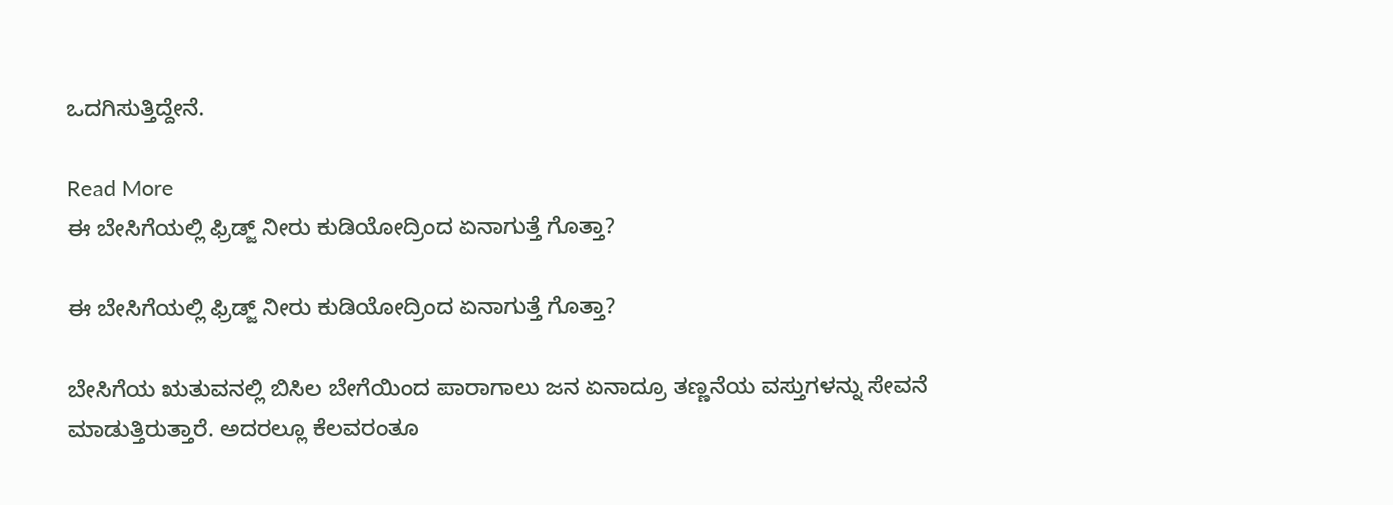ಒದಗಿಸುತ್ತಿದ್ದೇನೆ.

Read More
ಈ ಬೇಸಿಗೆಯಲ್ಲಿ ಫ್ರಿಡ್ಜ್‌ ನೀರು ಕುಡಿಯೋದ್ರಿಂದ ಏನಾಗುತ್ತೆ ಗೊತ್ತಾ?

ಈ ಬೇಸಿಗೆಯಲ್ಲಿ ಫ್ರಿಡ್ಜ್‌ ನೀರು ಕುಡಿಯೋದ್ರಿಂದ ಏನಾಗುತ್ತೆ ಗೊತ್ತಾ?

ಬೇಸಿಗೆಯ ಋತುವನಲ್ಲಿ ಬಿಸಿಲ ಬೇಗೆಯಿಂದ ಪಾರಾಗಾಲು ಜನ ಏನಾದ್ರೂ ತಣ್ಣನೆಯ ವಸ್ತುಗಳನ್ನು ಸೇವನೆ ಮಾಡುತ್ತಿರುತ್ತಾರೆ. ಅದರಲ್ಲೂ ಕೆಲವರಂತೂ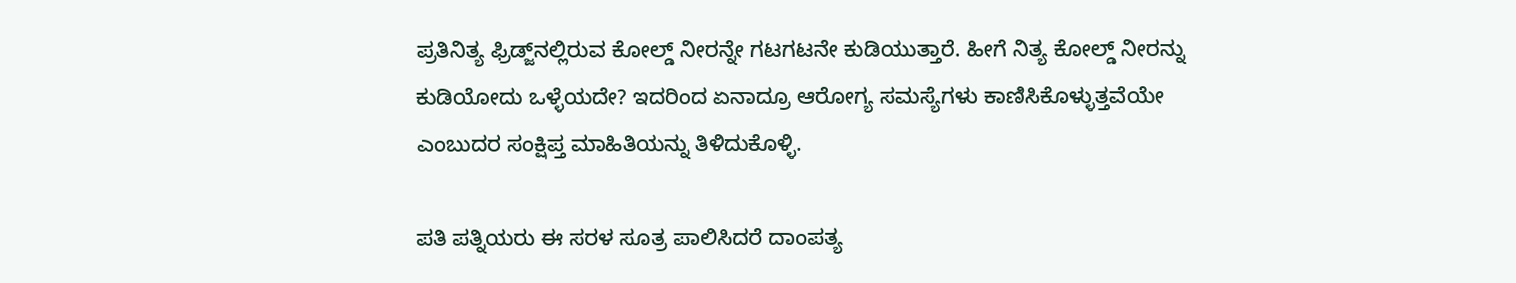ಪ್ರತಿನಿತ್ಯ ಫ್ರಿಡ್ಜ್‌ನಲ್ಲಿರುವ ಕೋಲ್ಡ್‌ ನೀರನ್ನೇ ಗಟಗಟನೇ ಕುಡಿಯುತ್ತಾರೆ. ಹೀಗೆ ನಿತ್ಯ ಕೋಲ್ಡ್‌ ನೀರನ್ನು ಕುಡಿಯೋದು ಒಳ್ಳೆಯದೇ? ಇದರಿಂದ ಏನಾದ್ರೂ ಆರೋಗ್ಯ ಸಮಸ್ಯೆಗಳು ಕಾಣಿಸಿಕೊಳ್ಳುತ್ತವೆಯೇ ಎಂಬುದರ ಸಂಕ್ಷಿಪ್ತ ಮಾಹಿತಿಯನ್ನು ತಿಳಿದುಕೊಳ್ಳಿ.

ಪತಿ ಪತ್ನಿಯರು ಈ ಸರಳ ಸೂತ್ರ ಪಾಲಿಸಿದರೆ ದಾಂಪತ್ಯ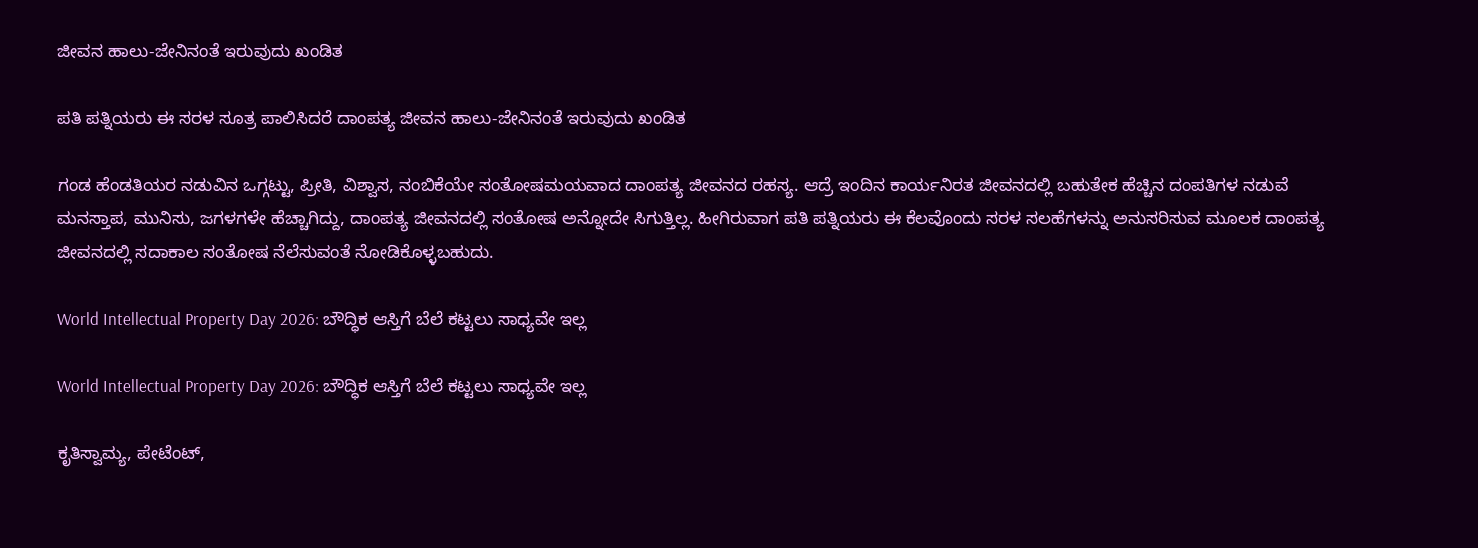ಜೀವನ ಹಾಲು-ಜೇನಿನಂತೆ ಇರುವುದು ಖಂಡಿತ

ಪತಿ ಪತ್ನಿಯರು ಈ ಸರಳ ಸೂತ್ರ ಪಾಲಿಸಿದರೆ ದಾಂಪತ್ಯ ಜೀವನ ಹಾಲು-ಜೇನಿನಂತೆ ಇರುವುದು ಖಂಡಿತ

ಗಂಡ ಹೆಂಡತಿಯರ ನಡುವಿನ ಒಗ್ಗಟ್ಟು, ಪ್ರೀತಿ, ವಿಶ್ವಾಸ, ನಂಬಿಕೆಯೇ ಸಂತೋಷಮಯವಾದ ದಾಂಪತ್ಯ ಜೀವನದ ರಹಸ್ಯ. ಆದ್ರೆ ಇಂದಿನ ಕಾರ್ಯನಿರತ ಜೀವನದಲ್ಲಿ ಬಹುತೇಕ ಹೆಚ್ಚಿನ ದಂಪತಿಗಳ ನಡುವೆ ಮನಸ್ತಾಪ, ಮುನಿಸು, ಜಗಳಗಳೇ ಹೆಚ್ಚಾಗಿದ್ದು, ದಾಂಪತ್ಯ ಜೀವನದಲ್ಲಿ ಸಂತೋಷ ಅನ್ನೋದೇ ಸಿಗುತ್ತಿಲ್ಲ. ಹೀಗಿರುವಾಗ ಪತಿ ಪತ್ನಿಯರು ಈ ಕೆಲವೊಂದು ಸರಳ ಸಲಹೆಗಳನ್ನು ಅನುಸರಿಸುವ ಮೂಲಕ ದಾಂಪತ್ಯ ಜೀವನದಲ್ಲಿ ಸದಾಕಾಲ ಸಂತೋಷ ನೆಲೆಸುವಂತೆ ನೋಡಿಕೊಳ್ಳಬಹುದು.

World Intellectual Property Day 2026: ಬೌದ್ಧಿಕ ಆಸ್ತಿಗೆ ಬೆಲೆ ಕಟ್ಟಲು ಸಾಧ್ಯವೇ ಇಲ್ಲ

World Intellectual Property Day 2026: ಬೌದ್ಧಿಕ ಆಸ್ತಿಗೆ ಬೆಲೆ ಕಟ್ಟಲು ಸಾಧ್ಯವೇ ಇಲ್ಲ

ಕೃತಿಸ್ವಾಮ್ಯ, ಪೇಟೆಂಟ್‌,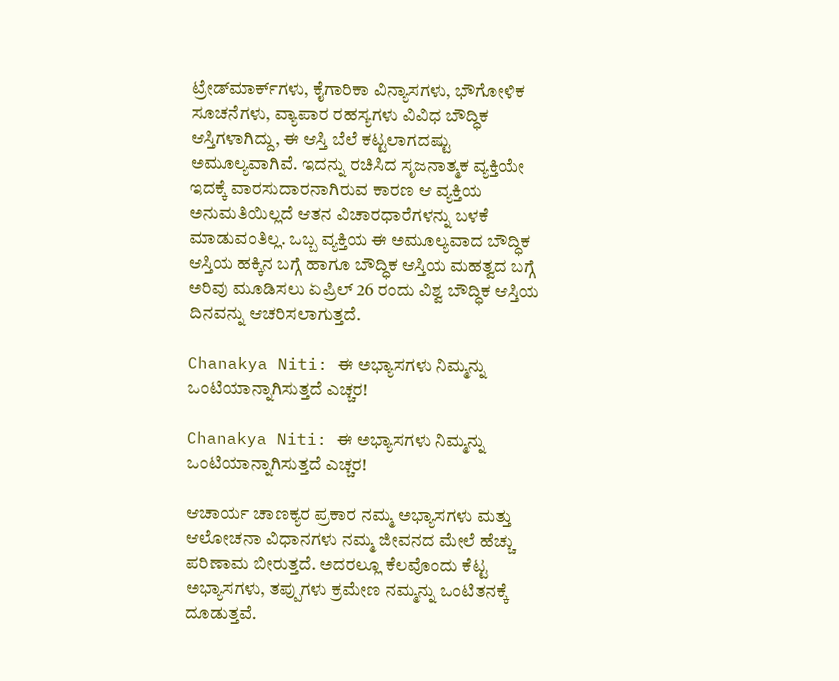ಟ್ರೇಡ್‌ಮಾರ್ಕ್‌ಗಳು, ಕೈಗಾರಿಕಾ ವಿನ್ಯಾಸಗಳು, ಭೌಗೋಳಿಕ ಸೂಚನೆಗಳು, ವ್ಯಾಪಾರ ರಹಸ್ಯಗಳು ವಿವಿಧ ಬೌದ್ಧಿಕ ಆಸ್ತಿಗಳಾಗಿದ್ದು, ಈ ಆಸ್ತಿ ಬೆಲೆ ಕಟ್ಟಲಾಗದಷ್ಟು ಅಮೂಲ್ಯವಾಗಿವೆ. ಇದನ್ನು ರಚಿಸಿದ ಸೃಜನಾತ್ಮಕ ವ್ಯಕ್ತಿಯೇ ಇದಕ್ಕೆ ವಾರಸುದಾರನಾಗಿರುವ ಕಾರಣ ಆ ವ್ಯಕ್ತಿಯ ಅನುಮತಿಯಿಲ್ಲದೆ ಆತನ ವಿಚಾರಧಾರೆಗಳನ್ನು ಬಳಕೆ ಮಾಡುವಂತಿಲ್ಲ. ಒಬ್ಬ ವ್ಯಕ್ತಿಯ ಈ ಅಮೂಲ್ಯವಾದ ಬೌದ್ಧಿಕ ಆಸ್ತಿಯ ಹಕ್ಕಿನ ಬಗ್ಗೆ ಹಾಗೂ ಬೌದ್ಧಿಕ ಆಸ್ತಿಯ ಮಹತ್ವದ ಬಗ್ಗೆ ಅರಿವು ಮೂಡಿಸಲು ಏಪ್ರಿಲ್‌ 26 ರಂದು ವಿಶ್ವ ಬೌದ್ಧಿಕ ಆಸ್ತಿಯ ದಿನವನ್ನು ಆಚರಿಸಲಾಗುತ್ತದೆ.

Chanakya Niti: ಈ ಅಭ್ಯಾಸಗಳು ನಿಮ್ಮನ್ನು ಒಂಟಿಯಾನ್ನಾಗಿಸುತ್ತದೆ ಎಚ್ಚರ!

Chanakya Niti: ಈ ಅಭ್ಯಾಸಗಳು ನಿಮ್ಮನ್ನು ಒಂಟಿಯಾನ್ನಾಗಿಸುತ್ತದೆ ಎಚ್ಚರ!

ಆಚಾರ್ಯ ಚಾಣಕ್ಯರ ಪ್ರಕಾರ ನಮ್ಮ ಅಭ್ಯಾಸಗಳು ಮತ್ತು ಆಲೋಚನಾ ವಿಧಾನಗಳು ನಮ್ಮ ಜೀವನದ ಮೇಲೆ ಹೆಚ್ಚು ಪರಿಣಾಮ ಬೀರುತ್ತದೆ. ಅದರಲ್ಲೂ ಕೆಲವೊಂದು ಕೆಟ್ಟ ಅಭ್ಯಾಸಗಳು, ತಪ್ಪುಗಳು ಕ್ರಮೇಣ ನಮ್ಮನ್ನು ಒಂಟಿತನಕ್ಕೆ ದೂಡುತ್ತವೆ.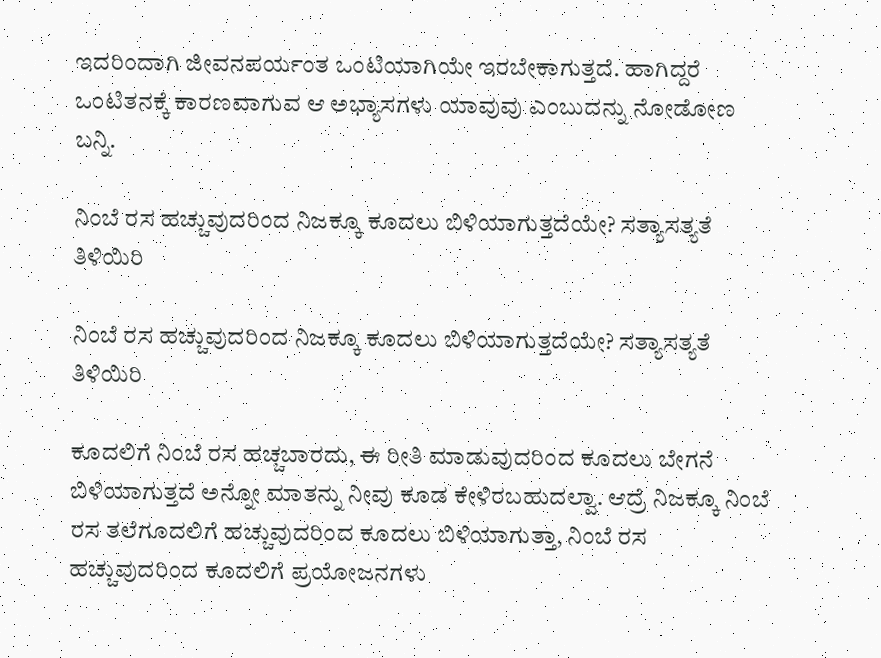ಇದರಿಂದಾಗಿ ಜೀವನಪರ್ಯಂತ ಒಂಟಿಯಾಗಿಯೇ ಇರಬೇಕಾಗುತ್ತದೆ. ಹಾಗಿದ್ದರೆ ಒಂಟಿತನಕ್ಕೆ ಕಾರಣವಾಗುವ ಆ ಅಭ್ಯಾಸಗಳು ಯಾವುವು ಎಂಬುದನ್ನು ನೋಡೋಣ ಬನ್ನಿ.

ನಿಂಬೆ ರಸ ಹಚ್ಚುವುದರಿಂದ ನಿಜಕ್ಕೂ ಕೂದಲು ಬಿಳಿಯಾಗುತ್ತದೆಯೇ? ಸತ್ಯಾಸತ್ಯತೆ ತಿಳಿಯಿರಿ

ನಿಂಬೆ ರಸ ಹಚ್ಚುವುದರಿಂದ ನಿಜಕ್ಕೂ ಕೂದಲು ಬಿಳಿಯಾಗುತ್ತದೆಯೇ? ಸತ್ಯಾಸತ್ಯತೆ ತಿಳಿಯಿರಿ

ಕೂದಲಿಗೆ ನಿಂಬೆ ರಸ ಹಚ್ಚಬಾರದು, ಈ ರೀತಿ ಮಾಡುವುದರಿಂದ ಕೂದಲು ಬೇಗನೆ ಬಿಳಿಯಾಗುತ್ತದೆ ಅನ್ನೋ ಮಾತನ್ನು ನೀವು ಕೂಡ ಕೇಳಿರಬಹುದಲ್ವಾ. ಆದ್ರೆ ನಿಜಕ್ಕೂ ನಿಂಬೆ ರಸ ತಲೆಗೂದಲಿಗೆ ಹಚ್ಚುವುದರಿಂದ ಕೂದಲು ಬಿಳಿಯಾಗುತ್ತಾ, ನಿಂಬೆ ರಸ ಹಚ್ಚುವುದರಿಂದ ಕೂದಲಿಗೆ ಪ್ರಯೋಜನಗಳು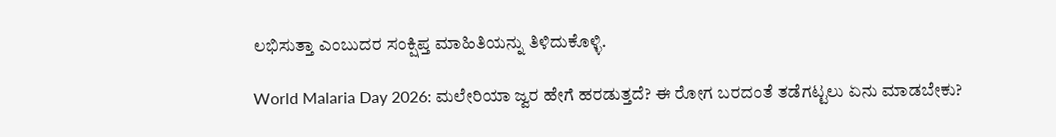ಲಭಿಸುತ್ತಾ ಎಂಬುದರ ಸಂಕ್ಷಿಪ್ತ ಮಾಹಿತಿಯನ್ನು ತಿಳಿದುಕೊಳ್ಳಿ.

World Malaria Day 2026: ಮಲೇರಿಯಾ ಜ್ವರ ಹೇಗೆ ಹರಡುತ್ತದೆ? ಈ ರೋಗ ಬರದಂತೆ ತಡೆಗಟ್ಟಲು ಏನು ಮಾಡಬೇಕು?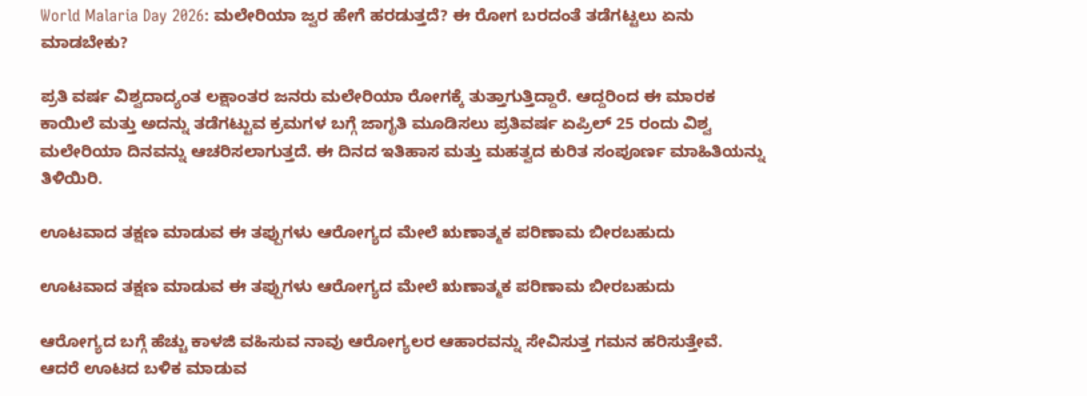World Malaria Day 2026: ಮಲೇರಿಯಾ ಜ್ವರ ಹೇಗೆ ಹರಡುತ್ತದೆ? ಈ ರೋಗ ಬರದಂತೆ ತಡೆಗಟ್ಟಲು ಏನು ಮಾಡಬೇಕು?

ಪ್ರತಿ ವರ್ಷ ವಿಶ್ವದಾದ್ಯಂತ ಲಕ್ಷಾಂತರ ಜನರು ಮಲೇರಿಯಾ ರೋಗಕ್ಕೆ ತುತ್ತಾಗುತ್ತಿದ್ದಾರೆ. ಆದ್ದರಿಂದ ಈ ಮಾರಕ ಕಾಯಿಲೆ ಮತ್ತು ಅದನ್ನು ತಡೆಗಟ್ಟುವ ಕ್ರಮಗಳ ಬಗ್ಗೆ ಜಾಗೃತಿ ಮೂಡಿಸಲು ಪ್ರತಿವರ್ಷ ಏಪ್ರಿಲ್‌ 25 ರಂದು ವಿಶ್ವ ಮಲೇರಿಯಾ ದಿನವನ್ನು ಆಚರಿಸಲಾಗುತ್ತದೆ. ಈ ದಿನದ ಇತಿಹಾಸ ಮತ್ತು ಮಹತ್ವದ ಕುರಿತ ಸಂಪೂರ್ಣ ಮಾಹಿತಿಯನ್ನು ತಿಳಿಯಿರಿ.

ಊಟವಾದ ತಕ್ಷಣ ಮಾಡುವ ಈ ತಪ್ಪುಗಳು ಆರೋಗ್ಯದ ಮೇಲೆ ಋಣಾತ್ಮಕ ಪರಿಣಾಮ ಬೀರಬಹುದು

ಊಟವಾದ ತಕ್ಷಣ ಮಾಡುವ ಈ ತಪ್ಪುಗಳು ಆರೋಗ್ಯದ ಮೇಲೆ ಋಣಾತ್ಮಕ ಪರಿಣಾಮ ಬೀರಬಹುದು

ಆರೋಗ್ಯದ ಬಗ್ಗೆ ಹೆಚ್ಚು ಕಾಳಜಿ ವಹಿಸುವ ನಾವು ಆರೋಗ್ಯಲರ ಆಹಾರವನ್ನು ಸೇವಿಸುತ್ತ ಗಮನ ಹರಿಸುತ್ತೇವೆ. ಆದರೆ ಊಟದ ಬಳಿಕ ಮಾಡುವ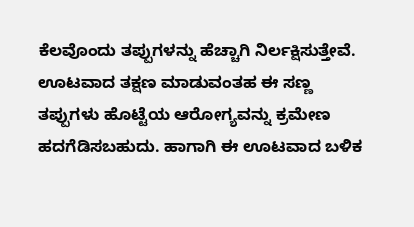ಕೆಲವೊಂದು ತಪ್ಪುಗಳನ್ನು ಹೆಚ್ಚಾಗಿ ನಿರ್ಲಕ್ಷಿಸುತ್ತೇವೆ. ಊಟವಾದ ತಕ್ಷಣ ಮಾಡುವಂತಹ ಈ ಸಣ್ಣ ತಪ್ಪುಗಳು ಹೊಟ್ಟೆಯ ಆರೋಗ್ಯವನ್ನು ಕ್ರಮೇಣ ಹದಗೆಡಿಸಬಹುದು. ಹಾಗಾಗಿ ಈ ಊಟವಾದ ಬಳಿಕ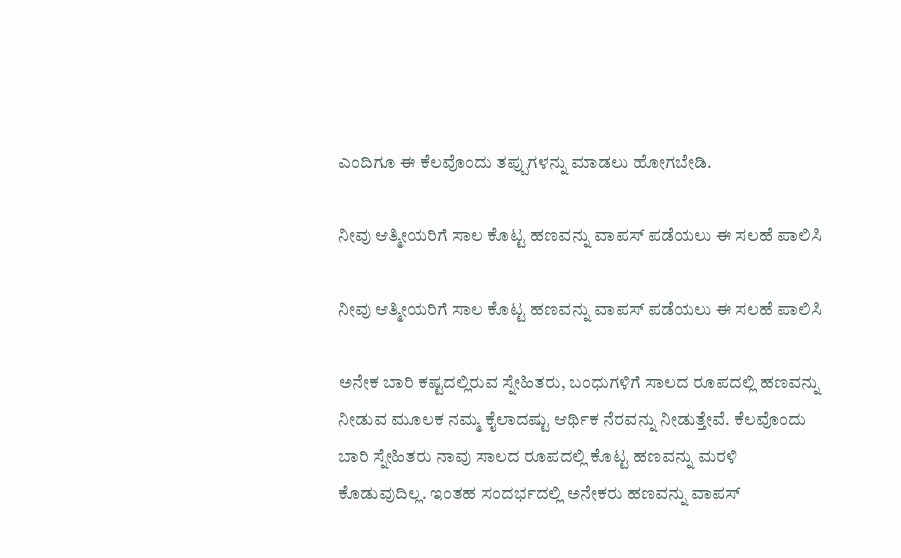ಎಂದಿಗೂ ಈ ಕೆಲವೊಂದು ತಪ್ಪುಗಳನ್ನು ಮಾಡಲು ಹೋಗಬೇಡಿ.

ನೀವು ಆತ್ಮೀಯರಿಗೆ ಸಾಲ ಕೊಟ್ಟ ಹಣವನ್ನು ವಾಪಸ್‌ ಪಡೆಯಲು ಈ ಸಲಹೆ ಪಾಲಿಸಿ

ನೀವು ಆತ್ಮೀಯರಿಗೆ ಸಾಲ ಕೊಟ್ಟ ಹಣವನ್ನು ವಾಪಸ್‌ ಪಡೆಯಲು ಈ ಸಲಹೆ ಪಾಲಿಸಿ

ಅನೇಕ ಬಾರಿ ಕಷ್ಟದಲ್ಲಿರುವ ಸ್ನೇಹಿತರು, ಬಂಧುಗಳಿಗೆ ಸಾಲದ ರೂಪದಲ್ಲಿ ಹಣವನ್ನು ನೀಡುವ ಮೂಲಕ ನಮ್ಮ ಕೈಲಾದಷ್ಟು ಆರ್ಥಿಕ ನೆರವನ್ನು ನೀಡುತ್ತೇವೆ. ಕೆಲವೊಂದು ಬಾರಿ ಸ್ನೇಹಿತರು ನಾವು ಸಾಲದ ರೂಪದಲ್ಲಿ ಕೊಟ್ಟ ಹಣವನ್ನು ಮರಳಿ ಕೊಡುವುದಿಲ್ಲ. ಇಂತಹ ಸಂದರ್ಭದಲ್ಲಿ ಅನೇಕರು ಹಣವನ್ನು ವಾಪಸ್‌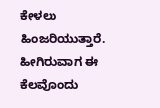ಕೇಳಲು ಹಿಂಜರಿಯುತ್ತಾರೆ. ಹೀಗಿರುವಾಗ ಈ ಕೆಲವೊಂದು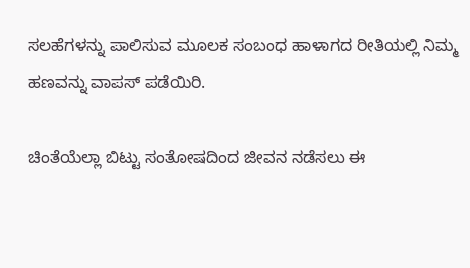ಸಲಹೆಗಳನ್ನು ಪಾಲಿಸುವ ಮೂಲಕ ಸಂಬಂಧ ಹಾಳಾಗದ ರೀತಿಯಲ್ಲಿ ನಿಮ್ಮ ಹಣವನ್ನು ವಾಪಸ್‌ ಪಡೆಯಿರಿ.

ಚಿಂತೆಯೆಲ್ಲಾ ಬಿಟ್ಟು ಸಂತೋಷದಿಂದ ಜೀವನ ನಡೆಸಲು ಈ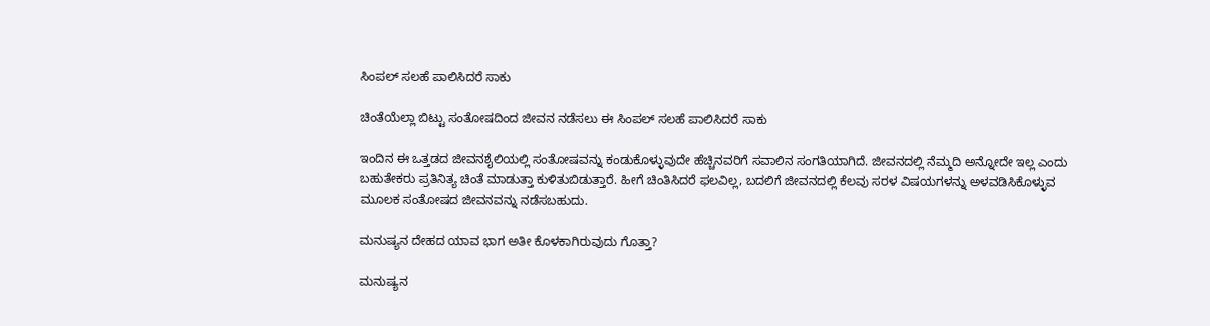ಸಿಂಪಲ್‌ ಸಲಹೆ ಪಾಲಿಸಿದರೆ ಸಾಕು

ಚಿಂತೆಯೆಲ್ಲಾ ಬಿಟ್ಟು ಸಂತೋಷದಿಂದ ಜೀವನ ನಡೆಸಲು ಈ ಸಿಂಪಲ್‌ ಸಲಹೆ ಪಾಲಿಸಿದರೆ ಸಾಕು

ಇಂದಿನ ಈ ಒತ್ತಡದ ಜೀವನಶೈಲಿಯಲ್ಲಿ ಸಂತೋಷವನ್ನು ಕಂಡುಕೊಳ್ಳುವುದೇ ಹೆಚ್ಚಿನವರಿಗೆ ಸವಾಲಿನ ಸಂಗತಿಯಾಗಿದೆ. ಜೀವನದಲ್ಲಿ ನೆಮ್ಮದಿ ಅನ್ನೋದೇ ಇಲ್ಲ ಎಂದು ಬಹುತೇಕರು ಪ್ರತಿನಿತ್ಯ ಚಿಂತೆ ಮಾಡುತ್ತಾ ಕುಳಿತುಬಿಡುತ್ತಾರೆ. ಹೀಗೆ ಚಿಂತಿಸಿದರೆ ಫಲವಿಲ್ಲ, ಬದಲಿಗೆ ಜೀವನದಲ್ಲಿ ಕೆಲವು ಸರಳ ವಿಷಯಗಳನ್ನು ಅಳವಡಿಸಿಕೊಳ್ಳುವ ಮೂಲಕ ಸಂತೋಷದ ಜೀವನವನ್ನು ನಡೆಸಬಹುದು.

ಮನುಷ್ಯನ ದೇಹದ ಯಾವ ಭಾಗ ಅತೀ ಕೊಳಕಾಗಿರುವುದು ಗೊತ್ತಾ?

ಮನುಷ್ಯನ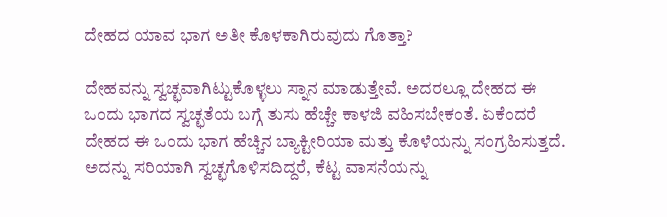ದೇಹದ ಯಾವ ಭಾಗ ಅತೀ ಕೊಳಕಾಗಿರುವುದು ಗೊತ್ತಾ?

ದೇಹವನ್ನು ಸ್ವಚ್ಛವಾಗಿಟ್ಟುಕೊಳ್ಳಲು ಸ್ನಾನ ಮಾಡುತ್ತೇವೆ. ಅದರಲ್ಲೂ ದೇಹದ ಈ ಒಂದು ಭಾಗದ ಸ್ವಚ್ಛತೆಯ ಬಗ್ಗೆ ತುಸು ಹೆಚ್ಚೇ ಕಾಳಜಿ ವಹಿಸಬೇಕಂತೆ. ಏಕೆಂದರೆ ದೇಹದ ಈ ಒಂದು ಭಾಗ ಹೆಚ್ಚಿನ ಬ್ಯಾಕ್ಟೀರಿಯಾ ಮತ್ತು ಕೊಳೆಯನ್ನು ಸಂಗ್ರಹಿಸುತ್ತದೆ. ಅದನ್ನು ಸರಿಯಾಗಿ ಸ್ವಚ್ಛಗೊಳಿಸದಿದ್ದರೆ, ಕೆಟ್ಟ ವಾಸನೆಯನ್ನು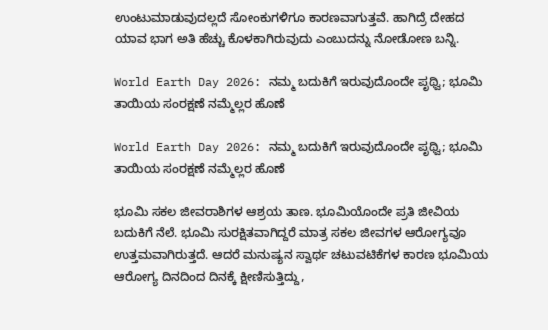ಉಂಟುಮಾಡುವುದಲ್ಲದೆ ಸೋಂಕುಗಳಿಗೂ ಕಾರಣವಾಗುತ್ತವೆ. ಹಾಗಿದ್ರೆ ದೇಹದ ಯಾವ ಭಾಗ ಅತಿ ಹೆಚ್ಚು ಕೊಳಕಾಗಿರುವುದು ಎಂಬುದನ್ನು ನೋಡೋಣ ಬನ್ನಿ.

World Earth Day 2026: ನಮ್ಮ ಬದುಕಿಗೆ ಇರುವುದೊಂದೇ ಪೃಥ್ವಿ; ಭೂಮಿ ತಾಯಿಯ ಸಂರಕ್ಷಣೆ ನಮ್ಮೆಲ್ಲರ ಹೊಣೆ

World Earth Day 2026: ನಮ್ಮ ಬದುಕಿಗೆ ಇರುವುದೊಂದೇ ಪೃಥ್ವಿ; ಭೂಮಿ ತಾಯಿಯ ಸಂರಕ್ಷಣೆ ನಮ್ಮೆಲ್ಲರ ಹೊಣೆ

ಭೂಮಿ ಸಕಲ ಜೀವರಾಶಿಗಳ ಆಶ್ರಯ ತಾಣ. ಭೂಮಿಯೊಂದೇ ಪ್ರತಿ ಜೀವಿಯ ಬದುಕಿಗೆ ನೆಲೆ. ಭೂಮಿ ಸುರಕ್ಷಿತವಾಗಿದ್ದರೆ ಮಾತ್ರ ಸಕಲ ಜೀವಗಳ ಆರೋಗ್ಯವೂ ಉತ್ತಮವಾಗಿರುತ್ತದೆ. ಆದರೆ ಮನುಷ್ಯನ ಸ್ವಾರ್ಥ ಚಟುವಟಿಕೆಗಳ ಕಾರಣ ಭೂಮಿಯ ಆರೋಗ್ಯ ದಿನದಿಂದ ದಿನಕ್ಕೆ ಕ್ಷೀಣಿಸುತ್ತಿದ್ದು,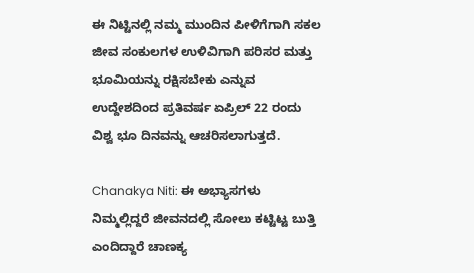ಈ ನಿಟ್ಟಿನಲ್ಲಿ ನಮ್ಮ ಮುಂದಿನ ಪೀಳಿಗೆಗಾಗಿ ಸಕಲ ಜೀವ ಸಂಕುಲಗಳ ಉಳಿವಿಗಾಗಿ ಪರಿಸರ ಮತ್ತು ಭೂಮಿಯನ್ನು ರಕ್ಷಿಸಬೇಕು ಎನ್ನುವ ಉದ್ದೇಶದಿಂದ ಪ್ರತಿವರ್ಷ ಏಪ್ರಿಲ್‌ 22 ರಂದು ವಿಶ್ವ ಭೂ ದಿನವನ್ನು ಆಚರಿಸಲಾಗುತ್ತದೆ.

Chanakya Niti: ಈ ಅಭ್ಯಾಸಗಳು ನಿಮ್ಮಲ್ಲಿದ್ದರೆ ಜೀವನದಲ್ಲಿ ಸೋಲು ಕಟ್ಟಿಟ್ಟ ಬುತ್ತಿ ಎಂದಿದ್ದಾರೆ ಚಾಣಕ್ಯ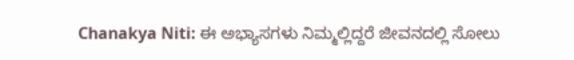Chanakya Niti: ಈ ಅಭ್ಯಾಸಗಳು ನಿಮ್ಮಲ್ಲಿದ್ದರೆ ಜೀವನದಲ್ಲಿ ಸೋಲು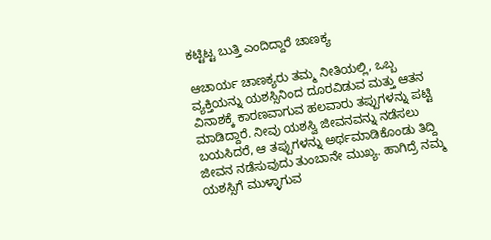ಕಟ್ಟಿಟ್ಟ ಬುತ್ತಿ ಎಂದಿದ್ದಾರೆ ಚಾಣಕ್ಯ

ಆಚಾರ್ಯ ಚಾಣಕ್ಯರು ತಮ್ಮ ನೀತಿಯಲ್ಲಿ, ಒಬ್ಬ ವ್ಯಕ್ತಿಯನ್ನು ಯಶಸ್ಸಿನಿಂದ ದೂರವಿಡುವ ಮತ್ತು ಆತನ ವಿನಾಶಕ್ಕೆ ಕಾರಣವಾಗುವ ಹಲವಾರು ತಪ್ಪುಗಳನ್ನು ಪಟ್ಟಿ ಮಾಡಿದ್ದಾರೆ. ನೀವು ಯಶಸ್ವಿ ಜೀವನವನ್ನು ನಡೆಸಲು ಬಯಸಿದರೆ, ಆ ತಪ್ಪುಗಳನ್ನು ಅರ್ಥಮಾಡಿಕೊಂಡು ತಿದ್ದಿ ಜೀವನ ನಡೆಸುವುದು ತುಂಬಾನೇ ಮುಖ್ಯ. ಹಾಗಿದ್ರೆ ನಮ್ಮ ಯಶಸ್ಸಿಗೆ ಮುಳ್ಳಾಗುವ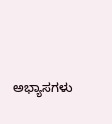ಅಭ್ಯಾಸಗಳು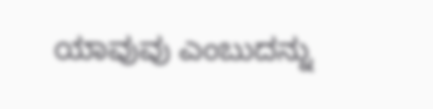ಯಾವುವು ಎಂಬುದನ್ನು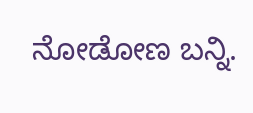ನೋಡೋಣ ಬನ್ನಿ.